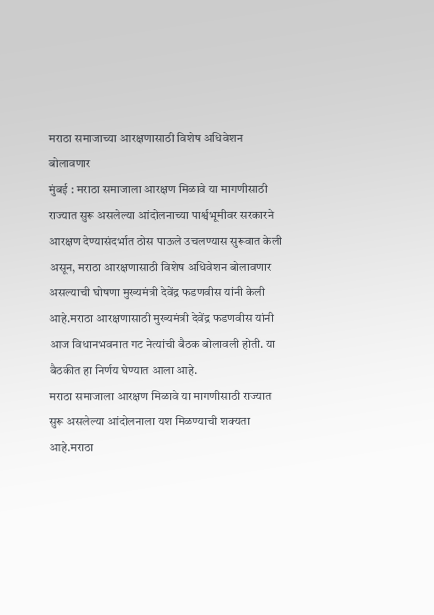मराठा समाजाच्या आरक्षणासाठी विशेष अधिवेशन बोलावणार
मुंबई : मराठा समाजाला आरक्षण मिळावे या मागणीसाठी राज्यात सुरू असलेल्या आंदोलनाच्या पार्श्वभूमीवर सरकारने आरक्षण देण्यासंदर्भात ठोस पाऊले उचलण्यास सुरूवात केली असून, मराठा आरक्षणासाठी विशेष अधिवेशन बोलावणार असल्याची घोषणा मुख्यमंत्री देवेंद्र फडणवीस यांनी केली आहे.मराठा आरक्षणासाठी मुख्यमंत्री देवेंद्र फडणवीस यांनी आज विधानभवनात गट नेत्यांची बैठक बोलावली होती. या बैठकीत हा निर्णय घेण्यात आला आहे.
मराठा समाजाला आरक्षण मिळावे या मागणीसाठी राज्यात सुरू असलेल्या आंदोलनाला यश मिळण्याची शक्यता आहे.मराठा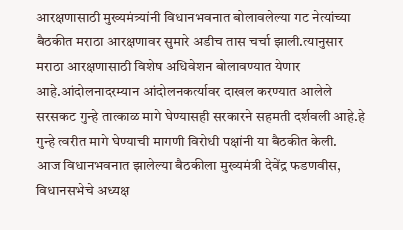आरक्षणासाठी मुख्यमंत्र्यांनी विधानभवनात बोलावलेल्या गट नेत्यांच्या बैठकीत मराठा आरक्षणावर सुमारे अडीच तास चर्चा झाली.त्यानुसार मराठा आरक्षणासाठी विशेष अधिवेशन बोलावण्यात येणार आहे.आंदोलनादरम्यान आंदोलनकर्त्यावर दाखल करण्यात आलेले सरसकट गुन्हे तात्काळ मागे घेण्यासही सरकारने सहमती दर्शवली आहे.हे गुन्हे त्वरीत मागे घेण्याची मागणी विरोधी पक्षांनी या बैठकीत केली.
आज विधानभवनात झालेल्या बैठकीला मुख्यमंत्री देवेंद्र फडणवीस, विधानसभेचे अध्यक्ष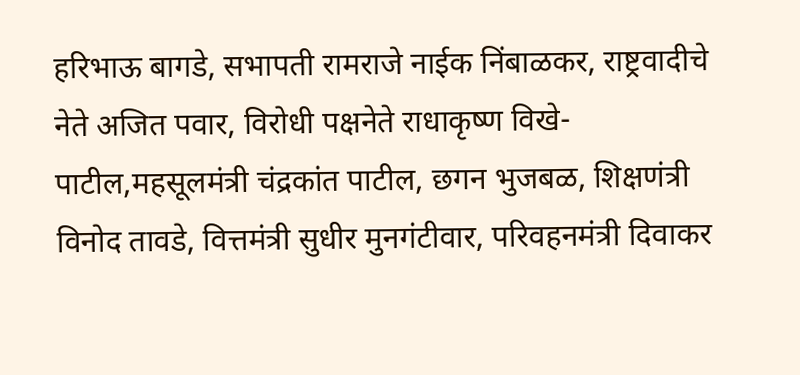हरिभाऊ बागडे, सभापती रामराजे नाईक निंबाळकर, राष्ट्रवादीचे नेते अजित पवार, विरोधी पक्षनेते राधाकृष्ण विखे-पाटील,महसूलमंत्री चंद्रकांत पाटील, छगन भुजबळ, शिक्षणंत्री विनोद तावडे, वित्तमंत्री सुधीर मुनगंटीवार, परिवहनमंत्री दिवाकर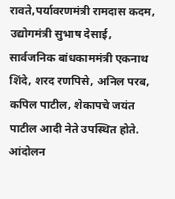रावते,पर्यावरणमंत्री रामदास कदम, उद्योगमंत्री सुभाष देसाई, सार्वजनिक बांधकाममंत्री एकनाथ शिंदे, शरद रणपिसे, अनिल परब, कपिल पाटील, शेकापचे जयंत पाटील आदी नेते उपस्थित होते.
आंदोलन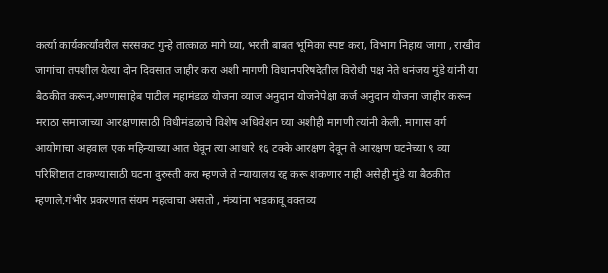कर्त्या कार्यकर्त्यांवरील सरसकट गुन्हे तात्काळ मागे घ्या, भरती बाबत भूमिका स्पष्ट करा, विभाग निहाय जागा , राखीव जागांचा तपशील येत्या दोन दिवसात जाहीर करा अशी मागणी विधानपरिषदेतील विरोधी पक्ष नेते धनंजय मुंडे यांनी या बैठकीत करून,अण्णासाहेब पाटील महामंडळ योजना व्याज अनुदान योजनेपेक्षा कर्ज अनुदान योजना जाहीर करून मराठा समाजाच्या आरक्षणासाठी विधीमंडळाचे विशेष अधिवेशन घ्या अशीही मागणी त्यांनी केली. मागास वर्ग आयोगाचा अहवाल एक महिन्याच्या आत घेवून त्या आधारे १६ टक्के आरक्षण देवून ते आरक्षण घटनेच्या ९ व्या परिशिष्टात टाकण्यासाठी घटना दुरुस्ती करा म्हणजे ते न्यायालय रद्द करू शकणार नाही असेही मुंडे या बैठकीत म्हणाले.गंभीर प्रकरणात संयम महत्वाचा असतो , मंत्र्यांना भडकावू वक्तव्य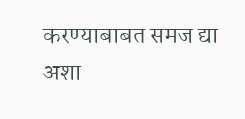करण्याबाबत समज द्या अशा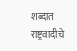शब्दात राष्ट्रवादीचे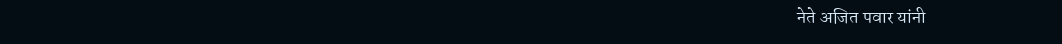नेते अजित पवार यांनी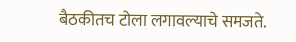बैठकीतच टोला लगावल्याचे समजते.